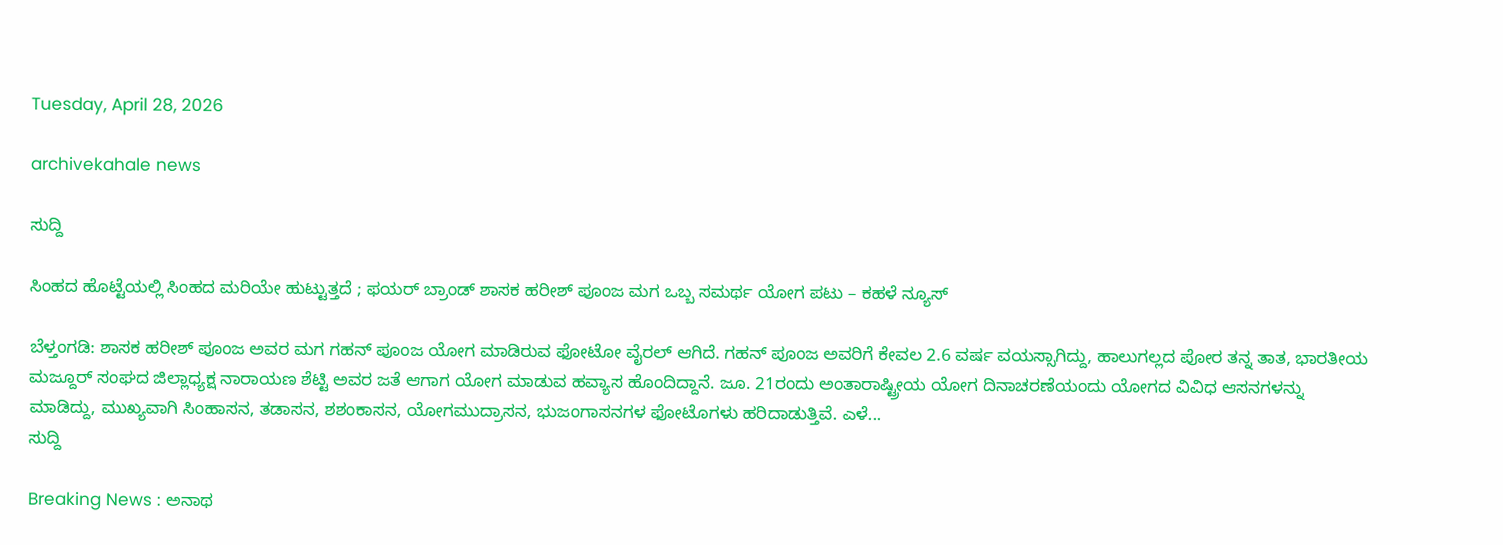Tuesday, April 28, 2026

archivekahale news

ಸುದ್ದಿ

ಸಿಂಹದ ಹೊಟ್ಟೆಯಲ್ಲಿ ಸಿಂಹದ ಮರಿಯೇ ಹುಟ್ಟುತ್ತದೆ ; ಫಯರ್ ಬ್ರಾಂಡ್ ಶಾಸಕ ಹರೀಶ್ ಪೂಂಜ ಮಗ ಒಬ್ಬ ಸಮರ್ಥ ಯೋಗ ಪಟು – ಕಹಳೆ ನ್ಯೂಸ್

ಬೆಳ್ತಂಗಡಿ: ಶಾಸಕ ಹರೀಶ್‌ ಪೂಂಜ ಅವರ ಮಗ ಗಹನ್‌ ಪೂಂಜ ಯೋಗ ಮಾಡಿರುವ ಫೋಟೋ ವೈರಲ್‌ ಆಗಿದೆ. ಗಹನ್‌ ಪೂಂಜ ಅವರಿಗೆ ಕೇವಲ 2.6 ವರ್ಷ ವಯಸ್ಸಾಗಿದ್ದು, ಹಾಲುಗಲ್ಲದ ಪೋರ ತನ್ನ ತಾತ, ಭಾರತೀಯ ಮಜ್ದೂರ್‌ ಸಂಘದ ಜಿಲ್ಲಾಧ್ಯಕ್ಷ ನಾರಾಯಣ ಶೆಟ್ಟಿ ಅವರ ಜತೆ ಆಗಾಗ ಯೋಗ ಮಾಡುವ ಹವ್ಯಾಸ ಹೊಂದಿದ್ದಾನೆ. ಜೂ. 21ರಂದು ಅಂತಾರಾಷ್ಟ್ರೀಯ ಯೋಗ ದಿನಾಚರಣೆಯಂದು ಯೋಗದ ವಿವಿಧ ಆಸನಗಳನ್ನು ಮಾಡಿದ್ದು, ಮುಖ್ಯವಾಗಿ ಸಿಂಹಾಸನ, ತಡಾಸನ, ಶಶಂಕಾಸನ, ಯೋಗಮುದ್ರಾಸನ, ಭುಜಂಗಾಸನಗಳ ಫೋಟೊಗಳು ಹರಿದಾಡುತ್ತಿವೆ. ಎಳೆ...
ಸುದ್ದಿ

Breaking News : ಅನಾಥ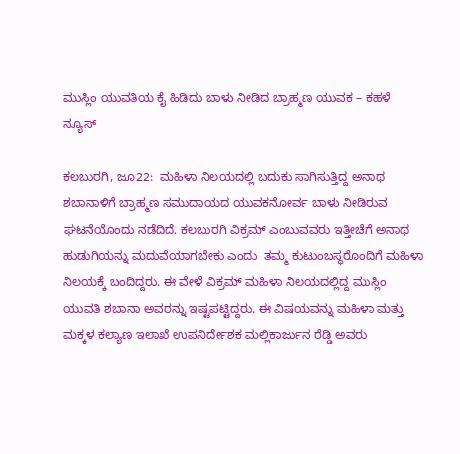ಮುಸ್ಲಿಂ ಯುವತಿಯ ಕೈ ಹಿಡಿದು ಬಾಳು ನೀಡಿದ ಬ್ರಾಹ್ಮಣ ಯುವಕ – ಕಹಳೆ ನ್ಯೂಸ್

ಕಲಬುರಗಿ, ಜೂ22:  ಮಹಿಳಾ ನಿಲಯದಲ್ಲಿ ಬದುಕು ಸಾಗಿಸುತ್ತಿದ್ದ ಅನಾಥ ಶಬಾನಾಳಿಗೆ ಬ್ರಾಹ್ಮಣ ಸಮುದಾಯದ ಯುವಕನೋರ್ವ ಬಾಳು ನೀಡಿರುವ ಘಟನೆಯೊಂದು ನಡೆದಿದೆ. ಕಲಬುರಗಿ ವಿಕ್ರಮ್ ಎಂಬುವವರು ಇತ್ತೀಚೆಗೆ ಅನಾಥ ಹುಡುಗಿಯನ್ನು ಮದುವೆಯಾಗಬೇಕು ಎಂದು  ತಮ್ಮ ಕುಟುಂಬಸ್ಥರೊಂದಿಗೆ ಮಹಿಳಾ ನಿಲಯಕ್ಕೆ ಬಂದಿದ್ದರು. ಈ ವೇಳೆ ವಿಕ್ರಮ್ ಮಹಿಳಾ ನಿಲಯದಲ್ಲಿದ್ದ ಮುಸ್ಲಿಂ ಯುವತಿ ಶಬಾನಾ ಅವರನ್ನು ಇಷ್ಟಪಟ್ಟಿದ್ದರು. ಈ ವಿಷಯವನ್ನು ಮಹಿಳಾ ಮತ್ತು ಮಕ್ಕಳ ಕಲ್ಯಾಣ ಇಲಾಖೆ ಉಪನಿರ್ದೇಶಕ ಮಲ್ಲಿಕಾರ್ಜುನ ರೆಡ್ಡಿ ಅವರು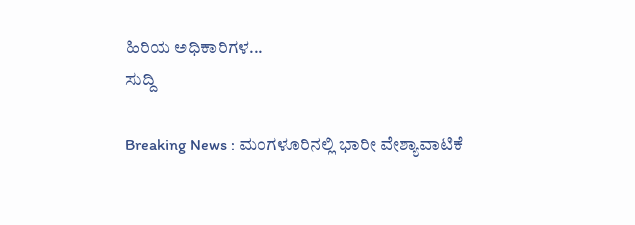ಹಿರಿಯ ಅಧಿಕಾರಿಗಳ...
ಸುದ್ದಿ

Breaking News : ಮಂಗಳೂರಿನಲ್ಲಿ ಭಾರೀ ವೇಶ್ಯಾವಾಟಿಕೆ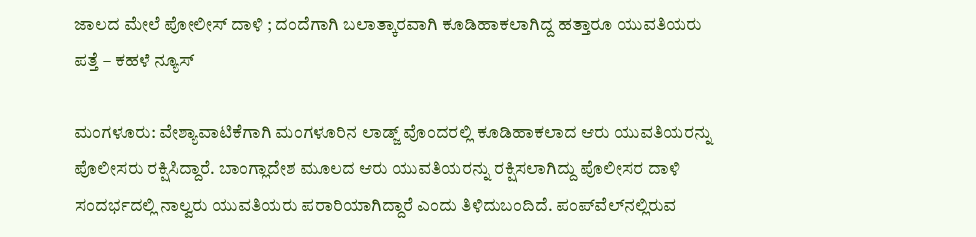ಜಾಲದ ಮೇಲೆ ಪೋಲೀಸ್ ದಾಳಿ ; ದಂದೆಗಾಗಿ ಬಲಾತ್ಕಾರವಾಗಿ ಕೂಡಿಹಾಕಲಾಗಿದ್ದ ಹತ್ತಾರೂ ಯುವತಿಯರು ಪತ್ತೆ – ಕಹಳೆ ನ್ಯೂಸ್

ಮಂಗಳೂರು: ವೇಶ್ಯಾವಾಟಿಕೆಗಾಗಿ ಮಂಗಳೂರಿನ ಲಾಡ್ಜ್ ವೊಂದರಲ್ಲಿ ಕೂಡಿಹಾಕಲಾದ ಆರು ಯುವತಿಯರನ್ನು ಪೊಲೀಸರು ರಕ್ಷಿಸಿದ್ದಾರೆ. ಬಾಂಗ್ಲಾದೇಶ ಮೂಲದ ಆರು ಯುವತಿಯರನ್ನು ರಕ್ಷಿಸಲಾಗಿದ್ದು ಪೊಲೀಸರ ದಾಳಿ ಸಂದರ್ಭದಲ್ಲಿ ನಾಲ್ವರು ಯುವತಿಯರು ಪರಾರಿಯಾಗಿದ್ದಾರೆ ಎಂದು ತಿಳಿದುಬಂದಿದೆ. ಪಂಪ್‌ವೆಲ್‌ನಲ್ಲಿರುವ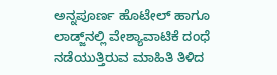ಅನ್ನಪೂರ್ಣ ಹೊಟೇಲ್ ಹಾಗೂ ಲಾಡ್ಜ್‌ನಲ್ಲಿ ವೇಶ್ಯಾವಾಟಿಕೆ ದಂಧೆ ನಡೆಯುತ್ತಿರುವ ಮಾಹಿತಿ ತಿಳಿದ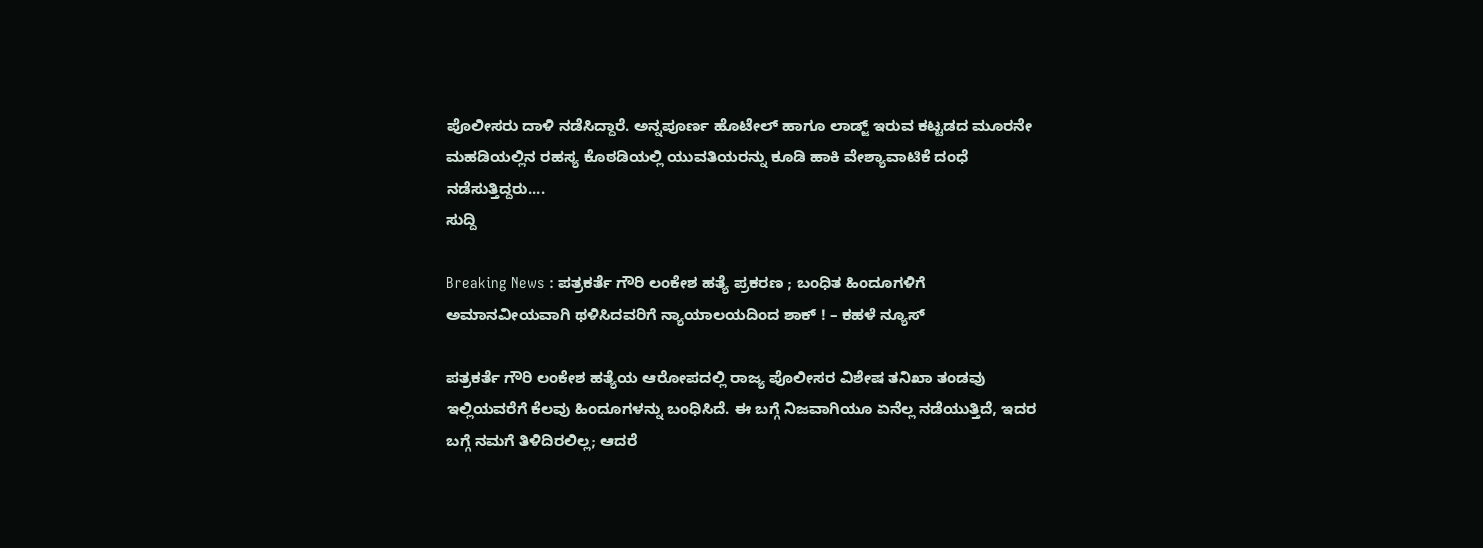ಪೊಲೀಸರು ದಾಳಿ ನಡೆಸಿದ್ದಾರೆ. ಅನ್ನಪೂರ್ಣ ಹೊಟೇಲ್ ಹಾಗೂ ಲಾಡ್ಜ್‌ ಇರುವ ಕಟ್ಟಡದ ಮೂರನೇ ಮಹಡಿಯಲ್ಲಿನ ರಹಸ್ಯ ಕೊಠಡಿಯಲ್ಲಿ ಯುವತಿಯರನ್ನು ಕೂಡಿ ಹಾಕಿ ವೇಶ್ಯಾವಾಟಿಕೆ ದಂಧೆ ನಡೆಸುತ್ತಿದ್ದರು....
ಸುದ್ದಿ

Breaking News : ಪತ್ರಕರ್ತೆ ಗೌರಿ ಲಂಕೇಶ ಹತ್ಯೆ ಪ್ರಕರಣ ; ಬಂಧಿತ ಹಿಂದೂಗಳಿಗೆ ಅಮಾನವೀಯವಾಗಿ ಥಳಿಸಿದವರಿಗೆ ನ್ಯಾಯಾಲಯದಿಂದ ಶಾಕ್ ! – ಕಹಳೆ ನ್ಯೂಸ್

ಪತ್ರಕರ್ತೆ ಗೌರಿ ಲಂಕೇಶ ಹತ್ಯೆಯ ಆರೋಪದಲ್ಲಿ ರಾಜ್ಯ ಪೊಲೀಸರ ವಿಶೇಷ ತನಿಖಾ ತಂಡವು ಇಲ್ಲಿಯವರೆಗೆ ಕೆಲವು ಹಿಂದೂಗಳನ್ನು ಬಂಧಿಸಿದೆ. ಈ ಬಗ್ಗೆ ನಿಜವಾಗಿಯೂ ಏನೆಲ್ಲ ನಡೆಯುತ್ತಿದೆ, ಇದರ ಬಗ್ಗೆ ನಮಗೆ ತಿಳಿದಿರಲಿಲ್ಲ; ಆದರೆ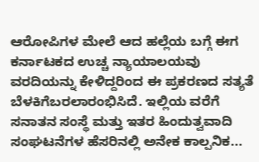ಆರೋಪಿಗಳ ಮೇಲೆ ಆದ ಹಲ್ಲೆಯ ಬಗ್ಗೆ ಈಗ ಕರ್ನಾಟಕದ ಉಚ್ಚ ನ್ಯಾಯಾಲಯವು ವರದಿಯನ್ನು ಕೇಳಿದ್ದರಿಂದ ಈ ಪ್ರಕರಣದ ಸತ್ಯತೆ ಬೆಳಕಿಗೆಬರಲಾರಂಭಿಸಿದೆ. ಇಲ್ಲಿಯ ವರೆಗೆ ಸನಾತನ ಸಂಸ್ಥೆ ಮತ್ತು ಇತರ ಹಿಂದುತ್ವವಾದಿ ಸಂಘಟನೆಗಳ ಹೆಸರಿನಲ್ಲಿ ಅನೇಕ ಕಾಲ್ಪನಿಕ...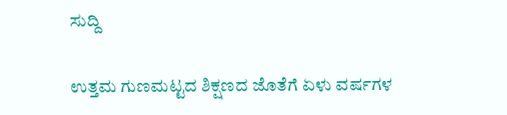ಸುದ್ದಿ

ಉತ್ತಮ ಗುಣಮಟ್ಟದ ಶಿಕ್ಷಣದ ಜೊತೆಗೆ ಏಳು ವರ್ಷಗಳ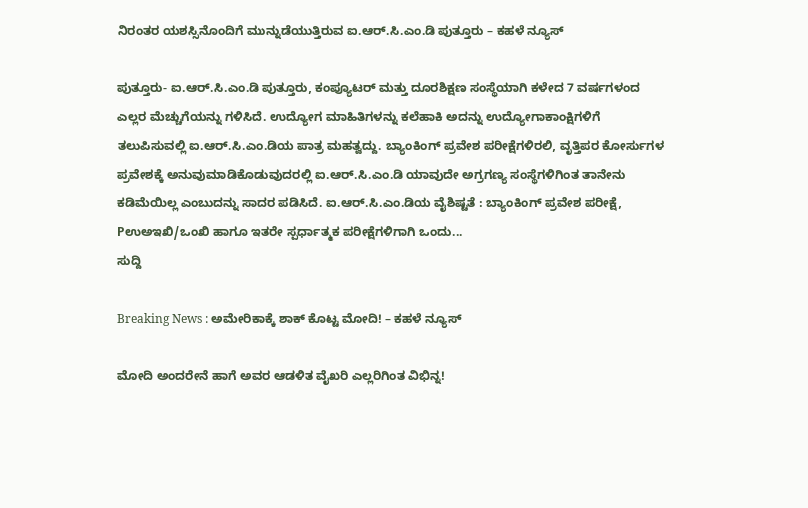ನಿರಂತರ ಯಶಸ್ಸಿನೊಂದಿಗೆ ಮುನ್ನುಡೆಯುತ್ತಿರುವ ಐ.ಆರ್.ಸಿ.ಎಂ.ಡಿ ಪುತ್ತೂರು – ಕಹಳೆ ನ್ಯೂಸ್

ಪುತ್ತೂರು- ಐ.ಆರ್.ಸಿ.ಎಂ.ಡಿ ಪುತ್ತೂರು, ಕಂಪ್ಯೂಟರ್ ಮತ್ತು ದೂರಶಿಕ್ಷಣ ಸಂಸ್ಥೆಯಾಗಿ ಕಳೇದ 7 ವರ್ಷಗಳಂದ ಎಲ್ಲರ ಮೆಚ್ಚುಗೆಯನ್ನು ಗಳಿಸಿದೆ. ಉದ್ಯೋಗ ಮಾಹಿತಿಗಳನ್ನು ಕಲೆಹಾಕಿ ಅದನ್ನು ಉದ್ಯೋಗಾಕಾಂಕ್ಷಿಗಳಿಗೆ ತಲುಪಿಸುವಲ್ಲಿ ಐ.ಆರ್.ಸಿ.ಎಂ.ಡಿಯ ಪಾತ್ರ ಮಹತ್ವದ್ದು. ಬ್ಯಾಂಕಿಂಗ್ ಪ್ರವೇಶ ಪರೀಕ್ಷೆಗಳಿರಲಿ, ವೃತ್ತಿಪರ ಕೋರ್ಸುಗಳ ಪ್ರವೇಶಕ್ಕೆ ಅನುವುಮಾಡಿಕೊಡುವುದರಲ್ಲಿ ಐ.ಆರ್.ಸಿ.ಎಂ.ಡಿ ಯಾವುದೇ ಅಗ್ರಗಣ್ಯ ಸಂಸ್ಥೆಗಳಿಗಿಂತ ತಾನೇನು ಕಡಿಮೆಯಿಲ್ಲ ಎಂಬುದನ್ನು ಸಾದರ ಪಡಿಸಿದೆ. ಐ.ಆರ್.ಸಿ.ಎಂ.ಡಿಯ ವೈಶಿಷ್ಟತೆ : ಬ್ಯಾಂಕಿಂಗ್ ಪ್ರವೇಶ ಪರೀಕ್ಷೆ, Pಉಅಇಖಿ/ಒಂಖಿ ಹಾಗೂ ಇತರೇ ಸ್ಪರ್ಧಾತ್ಮಕ ಪರೀಕ್ಷೆಗಳಿಗಾಗಿ ಒಂದು...
ಸುದ್ದಿ

Breaking News : ಅಮೇರಿಕಾಕ್ಕೆ ಶಾಕ್ ಕೊಟ್ಟ ಮೋದಿ! – ಕಹಳೆ ನ್ಯೂಸ್

ಮೋದಿ ಅಂದರೇನೆ ಹಾಗೆ ಅವರ ಆಡಳಿತ ವೈಖರಿ ಎಲ್ಲರಿಗಿಂತ ವಿಭಿನ್ನ!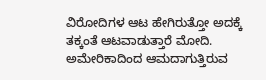ವಿರೋದಿಗಳ ಆಟ ಹೇಗಿರುತ್ತೋ ಅದಕ್ಕೆ ತಕ್ಕಂತೆ ಆಟವಾಡುತ್ತಾರೆ ಮೋದಿ. ಅಮೇರಿಕಾದಿಂದ ಆಮದಾಗುತ್ತಿರುವ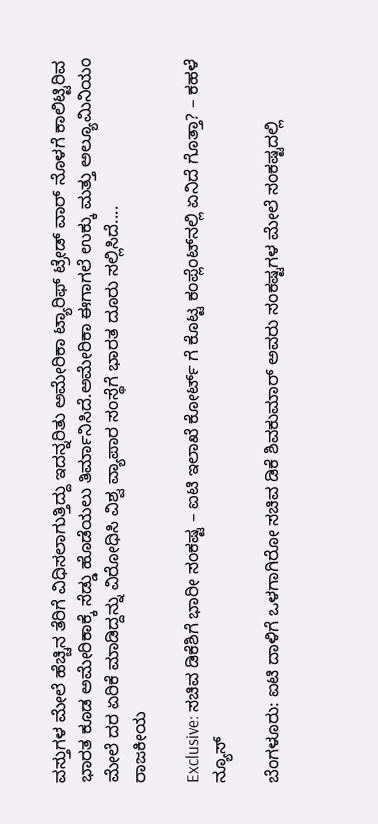ವಸ್ತುಗಳ ಮೇಲೆ ಹೆಚ್ಚಿನ ತೆರಿಗೆ ವಿಧಿಸಲಾಗುತ್ತಿದ್ದು ಇದನ್ನರಿತು ಅಮೇರಿಕಾ ಟ್ಯಾರಿಫ್ ಟ್ರೇಡ್ ವಾರ್ ನೊಳಗೆ ಕಾಲಿಟ್ಟಿರಿವ ಭಾರತ ಕೂಡ ಅಮೇರಿಕಾಕ್ಕೆ ಸೆಡ್ಡು ಹೊಡೆಯಲು ತಿರ್ಮಾನಿಸಿದೆ.ಅಮೇರಿಕಾ ಈಗಾಗಲೆ ಉಕ್ಕು ಮತ್ತು ಅಲ್ಯೂಮಿನಿಯಂ ಮೇಲೆ ದರ ಏರಿಕೆ ಮಾಡಿದ್ದನ್ನು ವಿರೋಧಿಸಿ ವಿಶ್ವ ವ್ಯಾಪಾರ ಸಂಸ್ಥೆಗೆ ಭಾರತ ದೂರು ಸಲ್ಲಿಸಿದೆ....
ರಾಜಕೀಯ

Exclusive: ಸಚಿವ ಡಿಕೆಶಿಗೆ ಭಾರೀ ಸಂಕಷ್ಟ – ಐಟಿ ಇಲಾಖೆ ಕೋರ್ಟ್ ಗೆ ಕೊಟ್ಟ ಕಂಪ್ಲೆಂಟ್‍ನಲ್ಲಿ ಏನಿದೆ ಗೊತ್ತಾ? – ಕಹಳೆ ನ್ಯೂಸ್

ಬೆಂಗಳೂರು: ಐಟಿ ದಾಳಿಗೆ ಒಳಗಾಗಿರೋ ಸಚಿವ ಡಿಕೆ ಶಿವಕುಮಾರ್ ಅವರು ಸಂಕಷ್ಟಗಳ ಮೇಲೆ ಸಂಕಷ್ಟದಲ್ಲಿ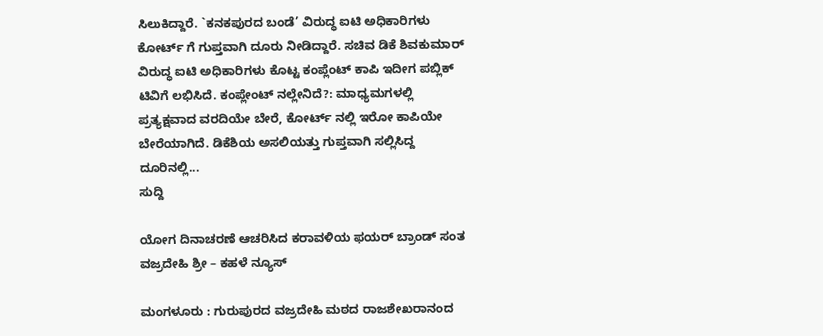ಸಿಲುಕಿದ್ದಾರೆ. `ಕನಕಪುರದ ಬಂಡೆ’ ವಿರುದ್ಧ ಐಟಿ ಅಧಿಕಾರಿಗಳು ಕೋರ್ಟ್ ಗೆ ಗುಪ್ತವಾಗಿ ದೂರು ನೀಡಿದ್ದಾರೆ. ಸಚಿವ ಡಿಕೆ ಶಿವಕುಮಾರ್ ವಿರುದ್ಧ ಐಟಿ ಅಧಿಕಾರಿಗಳು ಕೊಟ್ಟ ಕಂಪ್ಲೆಂಟ್ ಕಾಪಿ ಇದೀಗ ಪಬ್ಲಿಕ್ ಟಿವಿಗೆ ಲಭಿಸಿದೆ. ಕಂಪ್ಲೇಂಟ್ ನಲ್ಲೇನಿದೆ?: ಮಾಧ್ಯಮಗಳಲ್ಲಿ ಪ್ರತ್ಯಕ್ಷವಾದ ವರದಿಯೇ ಬೇರೆ, ಕೋರ್ಟ್ ನಲ್ಲಿ ಇರೋ ಕಾಪಿಯೇ ಬೇರೆಯಾಗಿದೆ. ಡಿಕೆಶಿಯ ಅಸಲಿಯತ್ತು ಗುಪ್ತವಾಗಿ ಸಲ್ಲಿಸಿದ್ದ ದೂರಿನಲ್ಲಿ...
ಸುದ್ದಿ

ಯೋಗ ದಿನಾಚರಣೆ ಆಚರಿಸಿದ ಕರಾವಳಿಯ ಫಯರ್ ಬ್ರಾಂಡ್ ಸಂತ ವಜ್ರದೇಹಿ ಶ್ರೀ – ಕಹಳೆ ನ್ಯೂಸ್

ಮಂಗಳೂರು : ಗುರುಪುರದ ವಜ್ರದೇಹಿ ಮಠದ ರಾಜಶೇಖರಾನಂದ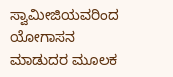ಸ್ವಾಮೀಜಿಯವರಿಂದ ಯೋಗಾಸನ ಮಾಡುದರ ಮೂಲಕ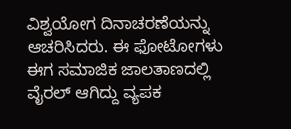ವಿಶ್ವಯೋಗ ದಿನಾಚರಣೆಯನ್ನು ಆಚರಿಸಿದರು. ಈ ಫೋಟೋಗಳು ಈಗ ಸಮಾಜಿಕ ಜಾಲತಾಣದಲ್ಲಿ ವೈರಲ್ ಆಗಿದ್ದು ವ್ಯಪಕ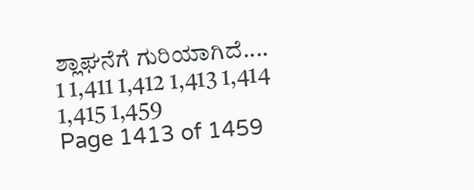ಶ್ಲಾಘನೆಗೆ ಗುರಿಯಾಗಿದೆ....
1 1,411 1,412 1,413 1,414 1,415 1,459
Page 1413 of 1459